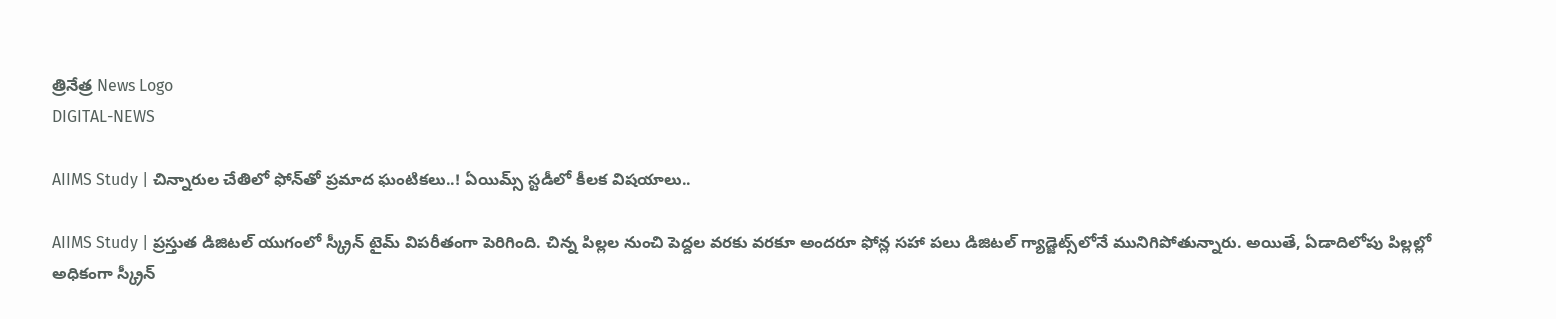త్రినేత్ర News Logo
DIGITAL-NEWS

AIIMS Study | చిన్నారుల చేతిలో ఫోన్‌తో ప్రమాద ఘంటికలు..! ఏయిమ్స్ స్ట‌డీలో కీల‌క విష‌యాలు..

AIIMS Study | ప్ర‌స్తుత డిజిట‌ల్ యుగంలో స్క్రీన్ టైమ్ విప‌రీతంగా పెరిగింది. చిన్న పిల్ల‌ల నుంచి పెద్ద‌ల వ‌ర‌కు వ‌ర‌కూ అంద‌రూ ఫోన్ల స‌హా ప‌లు డిజిట‌ల్ గ్యాడ్జెట్స్‌లోనే మునిగిపోతున్నారు. అయితే, ఏడాదిలోపు పిల్లల్లో అధికంగా స్క్రీన్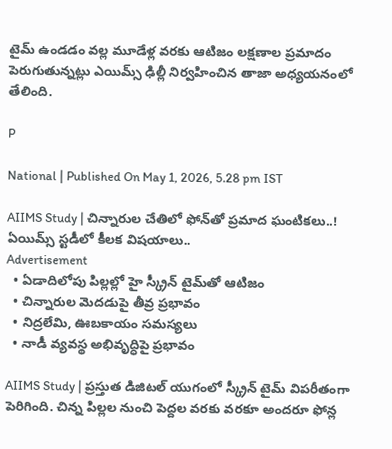టైమ్ ఉండడం వ‌ల్ల మూడేళ్ల వ‌ర‌కు ఆటిజం లక్షణాల ప్రమాదం పెరుగుతున్నట్లు ఎయిమ్స్ ఢిల్లీ నిర్వహించిన తాజా అధ్యయనంలో తేలింది.

P

National | Published On May 1, 2026, 5.28 pm IST

AIIMS Study | చిన్నారుల చేతిలో ఫోన్‌తో ప్రమాద ఘంటికలు..! ఏయిమ్స్ స్ట‌డీలో కీల‌క విష‌యాలు..
Advertisement
  • ఏడాదిలోపు పిల్ల‌ల్లో హై స్క్రీన్ టైమ్‌తో ఆటిజం
  • చిన్నారుల మెద‌డుపై తీవ్ర ప్ర‌భావం
  • నిద్ర‌లేమి, ఊబ‌కాయం స‌మ‌స్య‌లు
  • నాడీ వ్య‌వ‌స్థ అభివృద్ధిపై ప్రభావం

AIIMS Study | ప్ర‌స్తుత డిజిట‌ల్ యుగంలో స్క్రీన్ టైమ్ విప‌రీతంగా పెరిగింది. చిన్న పిల్ల‌ల నుంచి పెద్ద‌ల వ‌ర‌కు వ‌ర‌కూ అంద‌రూ ఫోన్ల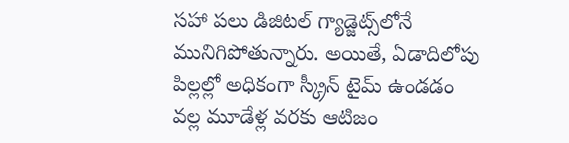స‌హా ప‌లు డిజిట‌ల్ గ్యాడ్జెట్స్‌లోనే మునిగిపోతున్నారు. అయితే, ఏడాదిలోపు పిల్లల్లో అధికంగా స్క్రీన్ టైమ్ ఉండడం వ‌ల్ల మూడేళ్ల వ‌ర‌కు ఆటిజం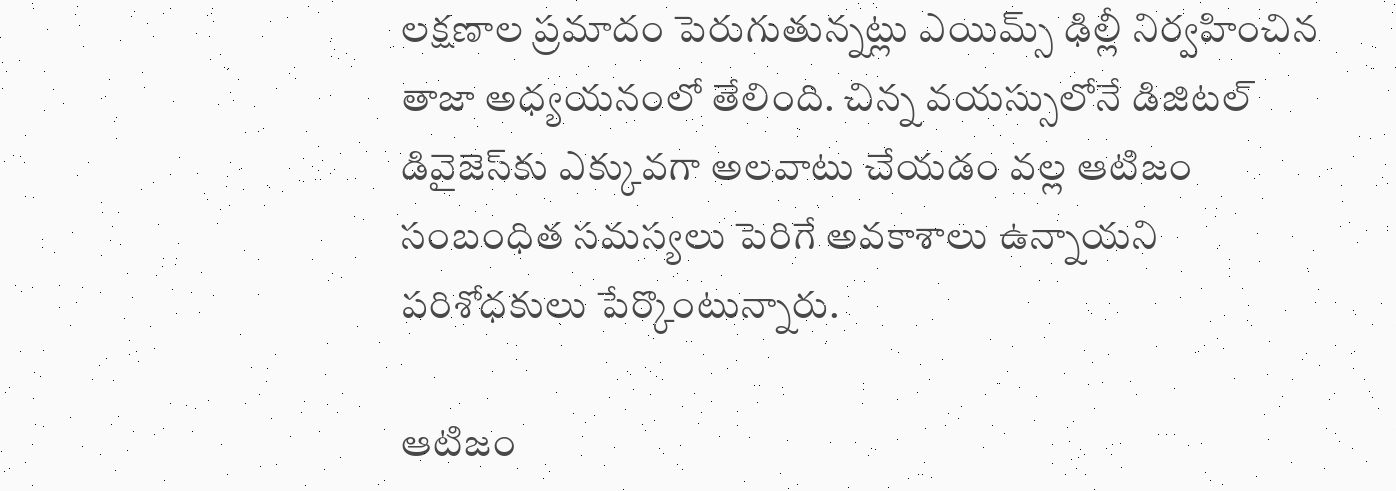లక్షణాల ప్రమాదం పెరుగుతున్నట్లు ఎయిమ్స్ ఢిల్లీ నిర్వహించిన తాజా అధ్యయనంలో తేలింది. చిన్న వయస్సులోనే డిజిటల్ డివైజెస్‌కు ఎక్కువగా అలవాటు చేయడం వల్ల ఆటిజం సంబంధిత సమస్యలు పెరిగే అవకాశాలు ఉన్నాయని పరిశోధకులు పేర్కొంటున్నారు.

ఆటిజం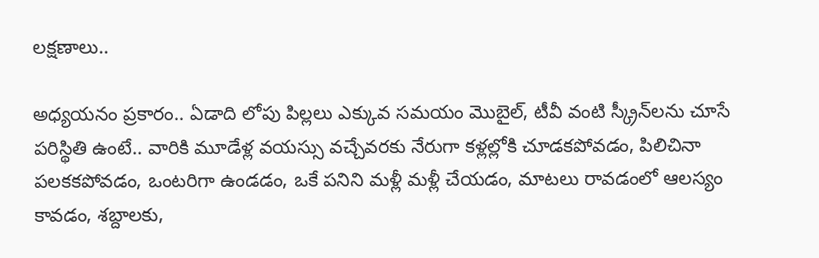ల‌క్ష‌ణాలు..

అధ్యయనం ప్రకారం.. ఏడాది లోపు పిల్లలు ఎక్కువ సమయం మొబైల్, టీవీ వంటి స్క్రీన్‌లను చూసే ప‌రిస్థితి ఉంటే.. వారికి మూడేళ్ల వయస్సు వ‌చ్చేవ‌ర‌కు నేరుగా క‌ళ్ల‌ల్లోకి చూడ‌క‌పోవ‌డం, పిలిచినా పలకకపోవడం, ఒంటరిగా ఉండడం, ఒకే పనిని మళ్లీ మళ్లీ చేయడం, మాటలు రావ‌డంలో ఆలస్యం కావడం, శబ్దాల‌కు,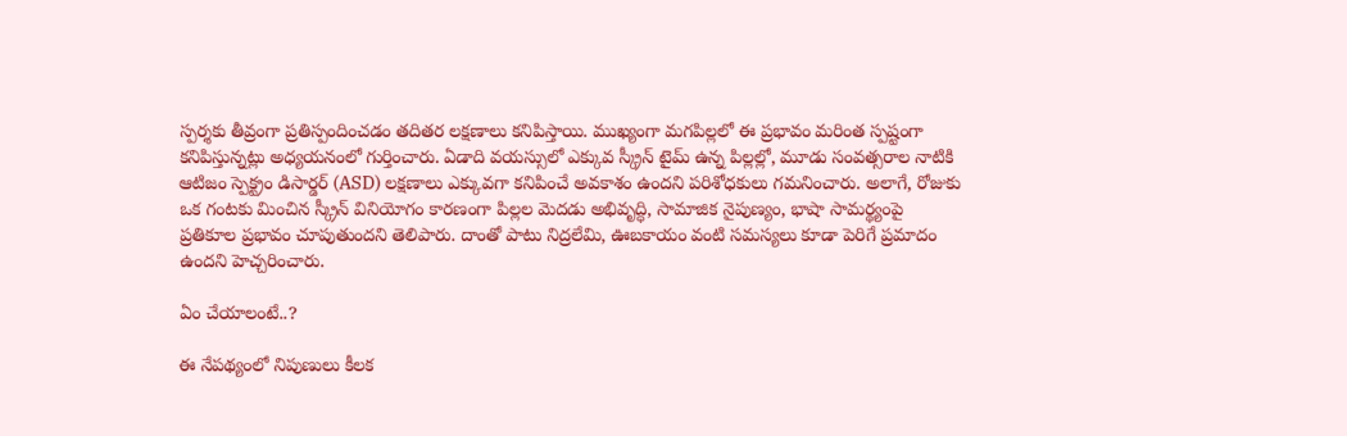స్పర్శకు తీవ్రంగా ప్రతిస్పందించడం త‌దిత‌ర ల‌క్ష‌ణాలు క‌నిపిస్తాయి. ముఖ్యంగా మ‌గ‌పిల్ల‌లో ఈ ప్రభావం మరింత స్పష్టంగా కనిపిస్తున్నట్లు అధ్యయనంలో గుర్తించారు. ఏడాది వయస్సులో ఎక్కువ స్క్రీన్ టైమ్ ఉన్న పిల్లల్లో, మూడు సంవత్సరాల నాటికి ఆటిజం స్పెక్ట్రం డిసార్డర్ (ASD) లక్షణాలు ఎక్కువగా కనిపించే అవకాశం ఉందని పరిశోధకులు గ‌మ‌నించారు. అలాగే, రోజుకు ఒక గంటకు మించిన స్క్రీన్ వినియోగం కార‌ణంగా పిల్లల మెదడు అభివృద్ధి, సామాజిక నైపుణ్యం, భాషా సామర్థ్యంపై ప్రతికూల ప్రభావం చూపుతుందని తెలిపారు. దాంతో పాటు నిద్రలేమి, ఊబకాయం వంటి సమస్యలు కూడా పెరిగే ప్రమాదం ఉందని హెచ్చరించారు.

ఏం చేయాలంటే..?

ఈ నేపథ్యంలో నిపుణులు కీలక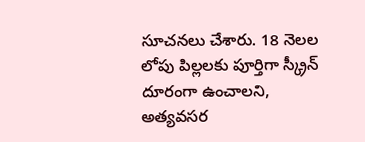సూచనలు చేశారు. 18 నెలల లోపు పిల్లలకు పూర్తిగా స్క్రీన్ దూరంగా ఉంచాలని, అత్యవసర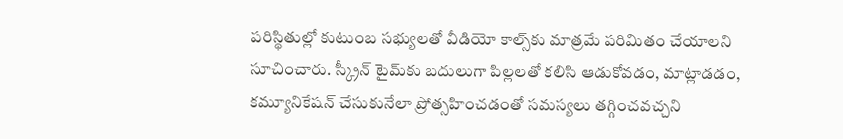పరిస్థితుల్లో కుటుంబ సభ్యులతో వీడియో కాల్స్‌కు మాత్రమే పరిమితం చేయాలని సూచించారు. స్క్రీన్ టైమ్‌కు బదులుగా పిల్లలతో క‌లిసి ఆడుకోవ‌డం, మాట్లాడ‌డం, క‌మ్యూనికేష‌న్ చేసుకునేలా ప్రోత్స‌హించ‌డంతో స‌మ‌స్య‌లు త‌గ్గించ‌వ‌చ్చ‌ని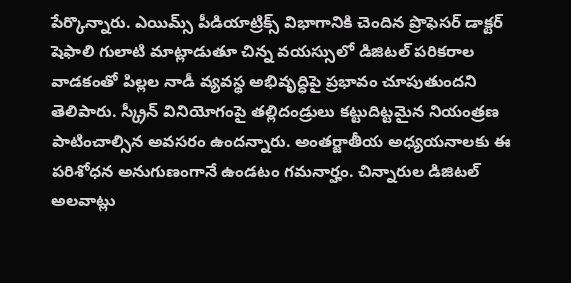పేర్కొన్నారు. ఎయిమ్స్ పీడియాట్రిక్స్ విభాగానికి చెందిన ప్రొఫెసర్ డాక్టర్ షెఫాలి గులాటి మాట్లాడుతూ చిన్న వయస్సులో డిజిటల్ పరికరాల వాడ‌కంతో పిల్లల నాడీ వ్య‌వ‌స్థ‌ అభివృద్ధిపై ప్రభావం చూపుతుందని తెలిపారు. స్క్రీన్ వినియోగంపై తల్లిదండ్రులు కట్టుదిట్టమైన నియంత్ర‌ణ పాటించాల్సిన అవ‌స‌రం ఉంద‌న్నారు. అంతర్జాతీయ అధ్యయనాల‌కు ఈ పరిశోధన అనుగుణంగానే ఉండటం గమనార్హం. చిన్నారుల డిజిటల్ అలవాట్లు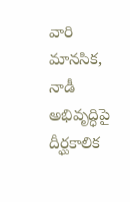వారి మానసిక, నాడీ అభివృద్ధిపై దీర్ఘకాలిక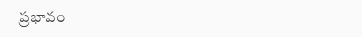ప్రభావం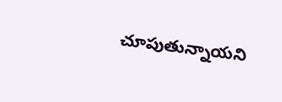చూపుతున్నాయని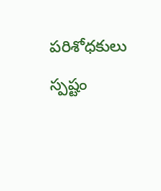పరిశోధకులు స్పష్టం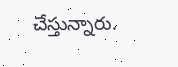చేస్తున్నారు.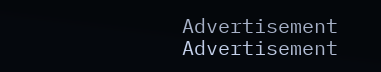Advertisement
Advertisement